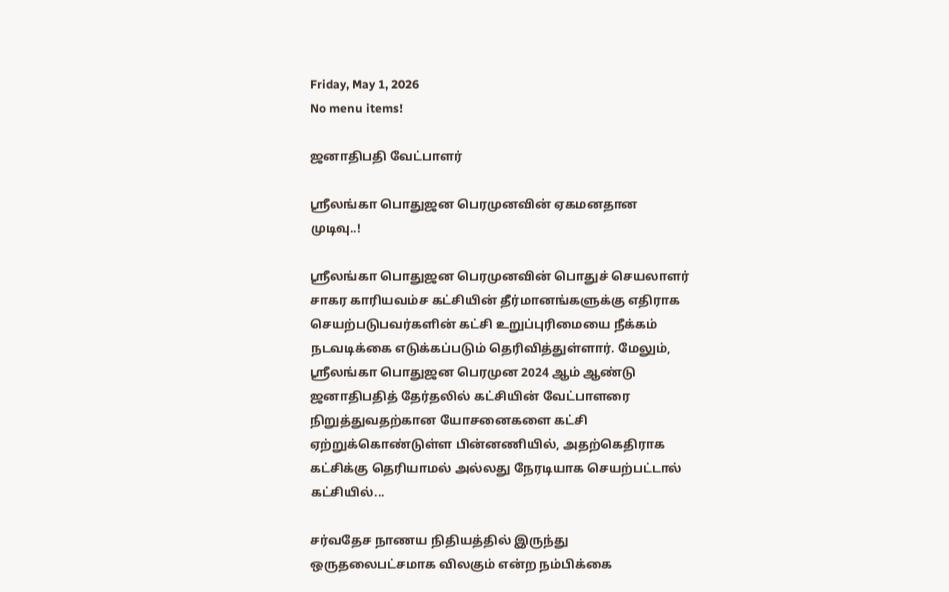Friday, May 1, 2026
No menu items!

ஜனாதிபதி வேட்பாளர்

ஸ்ரீலங்கா பொதுஜன பெரமுனவின் ஏகமனதான முடிவு..!

ஸ்ரீலங்கா பொதுஜன பெரமுனவின் பொதுச் செயலாளர் சாகர காரியவம்ச கட்சியின் தீர்மானங்களுக்கு எதிராக செயற்படுபவர்களின் கட்சி உறுப்புரிமையை நீக்கம் நடவடிக்கை எடுக்கப்படும் தெரிவித்துள்ளார். மேலும், ஸ்ரீலங்கா பொதுஜன பெரமுன 2024 ஆம் ஆண்டு ஜனாதிபதித் தேர்தலில் கட்சியின் வேட்பாளரை நிறுத்துவதற்கான யோசனைகளை கட்சி ஏற்றுக்கொண்டுள்ள பின்னணியில், அதற்கெதிராக கட்சிக்கு தெரியாமல் அல்லது நேரடியாக செயற்பட்டால் கட்சியில்...

சர்வதேச நாணய நிதியத்தில் இருந்து ஒருதலைபட்சமாக விலகும் என்ற நம்பிக்கை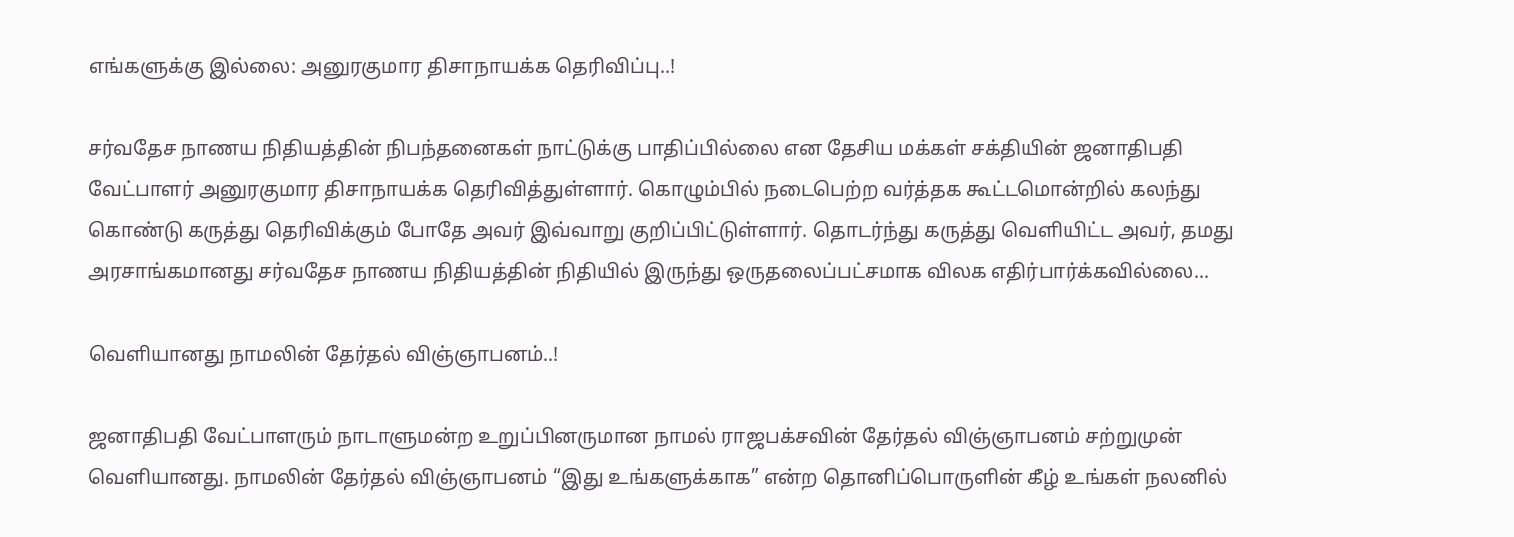எங்களுக்கு இல்லை: அனுரகுமார திசாநாயக்க தெரிவிப்பு..!

சர்வதேச நாணய நிதியத்தின் நிபந்தனைகள் நாட்டுக்கு பாதிப்பில்லை என தேசிய மக்கள் சக்தியின் ஜனாதிபதி வேட்பாளர் அனுரகுமார திசாநாயக்க தெரிவித்துள்ளார். கொழும்பில் நடைபெற்ற வர்த்தக கூட்டமொன்றில் கலந்து கொண்டு கருத்து தெரிவிக்கும் போதே அவர் இவ்வாறு குறிப்பிட்டுள்ளார். தொடர்ந்து கருத்து வௌியிட்ட அவர், தமது அரசாங்கமானது சர்வதேச நாணய நிதியத்தின் நிதியில் இருந்து ஒருதலைப்பட்சமாக விலக எதிர்பார்க்கவில்லை...

வெளியானது நாமலின் தேர்தல் விஞ்ஞாபனம்..!

ஜனாதிபதி வேட்பாளரும் நாடாளுமன்ற உறுப்பினருமான நாமல் ராஜபக்சவின் தேர்தல் விஞ்ஞாபனம் சற்றுமுன் வெளியானது. நாமலின் தேர்தல் விஞ்ஞாபனம் “இது உங்களுக்காக” என்ற தொனிப்பொருளின் கீழ் உங்கள் நலனில்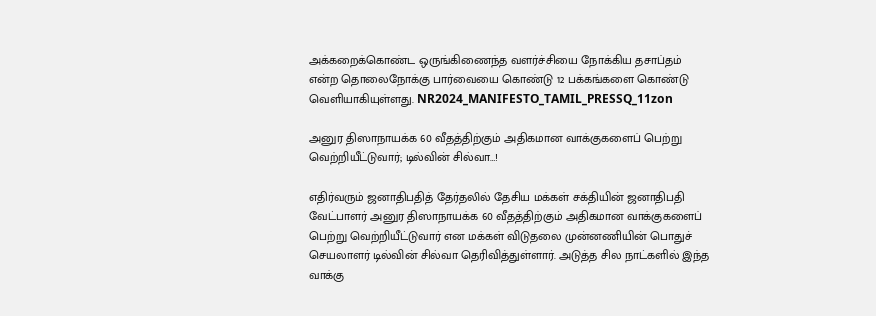அக்கறைக்கொண்ட ஒருங்கிணைந்த வளர்ச்சியை நோக்கிய தசாப்தம் என்ற தொலைநோக்கு பார்வையை கொண்டு 12 பக்கங்களை கொண்டு வெளியாகியுள்ளது. NR2024_MANIFESTO_TAMIL_PRESSQ_11zon

அனுர திஸாநாயக்க 60 வீதத்திற்கும் அதிகமான வாக்குகளைப் பெற்று வெற்றியீட்டுவார்; டில்வின் சில்வா…!

எதிர்வரும் ஜனாதிபதித் தேர்தலில் தேசிய மக்கள் சக்தியின் ஜனாதிபதி வேட்பாளர் அனுர திஸாநாயக்க 60 வீதத்திற்கும் அதிகமான வாக்குகளைப் பெற்று வெற்றியீட்டுவார் என மக்கள் விடுதலை முன்னணியின் பொதுச் செயலாளர் டில்வின் சில்வா தெரிவித்துள்ளார். அடுத்த சில நாட்களில் இந்த வாக்கு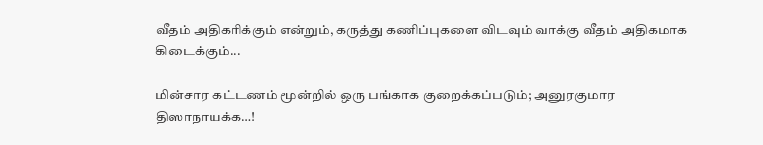வீதம் அதிகரிக்கும் என்றும், கருத்து கணிப்புகளை விடவும் வாக்கு வீதம் அதிகமாக கிடைக்கும்...

மின்சார கட்டணம் மூன்றில் ஒரு பங்காக குறைக்கப்படும்; அனுரகுமார திஸாநாயக்க…!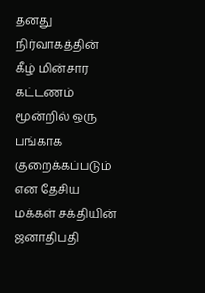தனது நிர்வாகத்தின் கீழ் மின்சார கட்டணம் மூன்றில் ஒரு பங்காக குறைக்கப்படும் என தேசிய மக்கள் சக்தியின் ஜனாதிபதி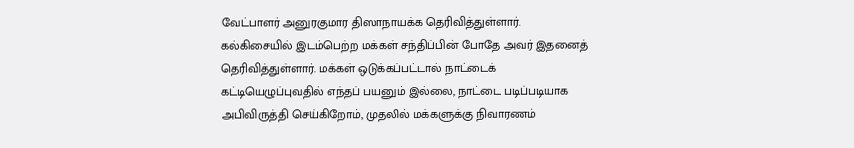வேட்பாளர் அனுரகுமார திஸாநாயக்க தெரிவித்துள்ளார். கல்கிசையில் இடம்பெற்ற மக்கள் சந்திப்பின் போதே அவர் இதனைத் தெரிவித்துள்ளார். மக்கள் ஒடுக்கப்பட்டால் நாட்டைக் கட்டியெழுப்புவதில் எந்தப் பயனும் இல்லை, நாட்டை படிப்படியாக அபிவிருத்தி செய்கிறோம், முதலில் மக்களுக்கு நிவாரணம்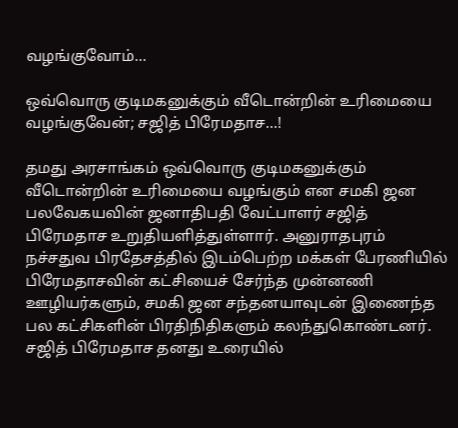வழங்குவோம்...

ஒவ்வொரு குடிமகனுக்கும் வீடொன்றின் உரிமையை வழங்குவேன்; சஜித் பிரேமதாச…!

தமது அரசாங்கம் ஒவ்வொரு குடிமகனுக்கும் வீடொன்றின் உரிமையை வழங்கும் என சமகி ஜன பலவேகயவின் ஜனாதிபதி வேட்பாளர் சஜித் பிரேமதாச உறுதியளித்துள்ளார். அனுராதபுரம் நச்சதுவ பிரதேசத்தில் இடம்பெற்ற மக்கள் பேரணியில் பிரேமதாசவின் கட்சியைச் சேர்ந்த முன்னணி ஊழியர்களும், சமகி ஜன சந்தனயாவுடன் இணைந்த பல கட்சிகளின் பிரதிநிதிகளும் கலந்துகொண்டனர். சஜித் பிரேமதாச தனது உரையில்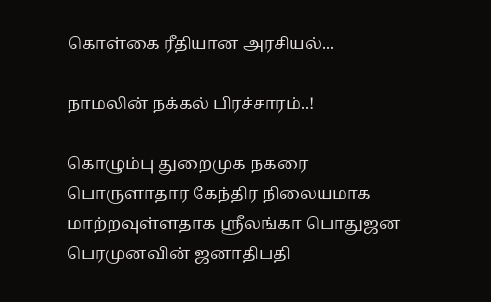கொள்கை ரீதியான அரசியல்...

நாமலின் நக்கல் பிரச்சாரம்..!

கொழும்பு துறைமுக நகரை பொருளாதார கேந்திர நிலையமாக மாற்றவுள்ளதாக ஸ்ரீலங்கா பொதுஜன பெரமுனவின் ஜனாதிபதி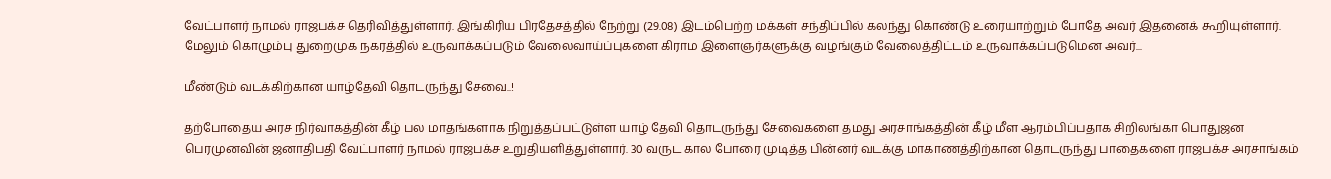வேட்பாளர் நாமல் ராஜபக்ச தெரிவித்துள்ளார். இங்கிரிய பிரதேசத்தில் நேற்று (29.08) இடம்பெற்ற மக்கள் சந்திப்பில் கலந்து கொண்டு உரையாற்றும் போதே அவர் இதனைக் கூறியுள்ளார். மேலும் கொழும்பு துறைமுக நகரத்தில் உருவாக்கப்படும் வேலைவாய்ப்புகளை கிராம இளைஞர்களுக்கு வழங்கும் வேலைத்திட்டம் உருவாக்கப்படுமென அவர்...

மீண்டும் வடக்கிற்கான யாழ்தேவி தொடருந்து சேவை..!

தற்போதைய அரச நிர்வாகத்தின் கீழ் பல மாதங்களாக நிறுத்தப்பட்டுள்ள யாழ் தேவி தொடருந்து சேவைகளை தமது அரசாங்கத்தின் கீழ் மீள ஆரம்பிப்பதாக சிறிலங்கா பொதுஜன பெரமுனவின் ஜனாதிபதி வேட்பாளர் நாமல் ராஜபக்ச உறுதியளித்துள்ளார். 30 வருட கால போரை முடித்த பின்னர் வடக்கு மாகாணத்திற்கான தொடருந்து பாதைகளை ராஜபக்ச அரசாங்கம்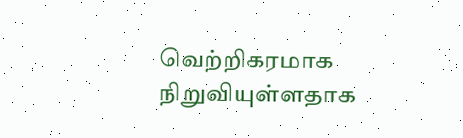வெற்றிகரமாக நிறுவியுள்ளதாக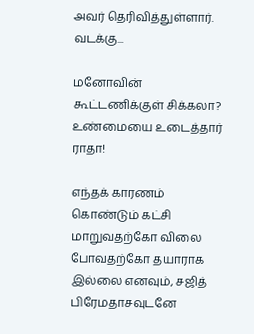அவர் தெரிவித்துள்ளார். வடக்கு...

மனோவின் கூட்டணிக்குள் சிக்கலா? உண்மையை உடைத்தார் ராதா!

எந்தக் காரணம் கொண்டும் கட்சி மாறுவதற்கோ விலை போவதற்கோ தயாராக இல்லை எனவும், சஜித் பிரேமதாசவுடனே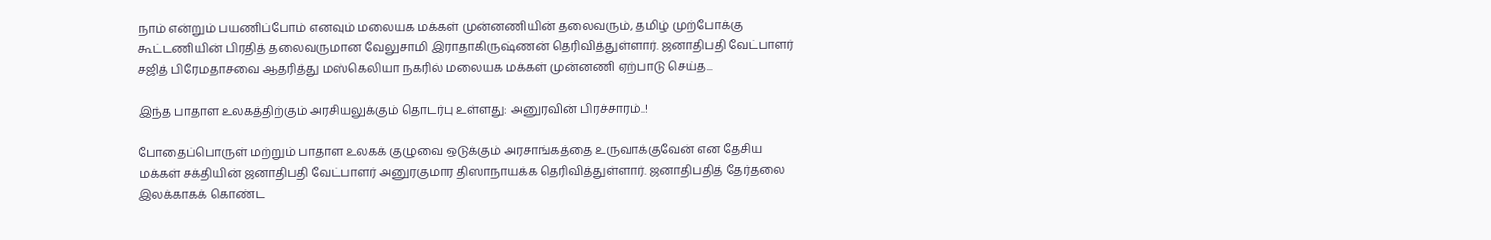நாம் என்றும் பயணிப்போம் எனவும் மலையக மக்கள் முன்னணியின் தலைவரும், தமிழ் முற்போக்கு கூட்டணியின் பிரதித் தலைவருமான வேலுசாமி இராதாகிருஷ்ணன் தெரிவித்துள்ளார். ஜனாதிபதி வேட்பாளர் சஜித் பிரேமதாசவை ஆதரித்து மஸ்கெலியா நகரில் மலையக மக்கள் முன்னணி ஏற்பாடு செய்த...

இந்த பாதாள உலகத்திற்கும் அரசியலுக்கும் தொடர்பு உள்ளது: அனுரவின் பிரச்சாரம்..!

போதைப்பொருள் மற்றும் பாதாள உலகக் குழுவை ஒடுக்கும் அரசாங்கத்தை உருவாக்குவேன் என தேசிய மக்கள் சக்தியின் ஜனாதிபதி வேட்பாளர் அனுரகுமார திஸாநாயக்க தெரிவித்துள்ளார். ஜனாதிபதித் தேர்தலை இலக்காகக் கொண்ட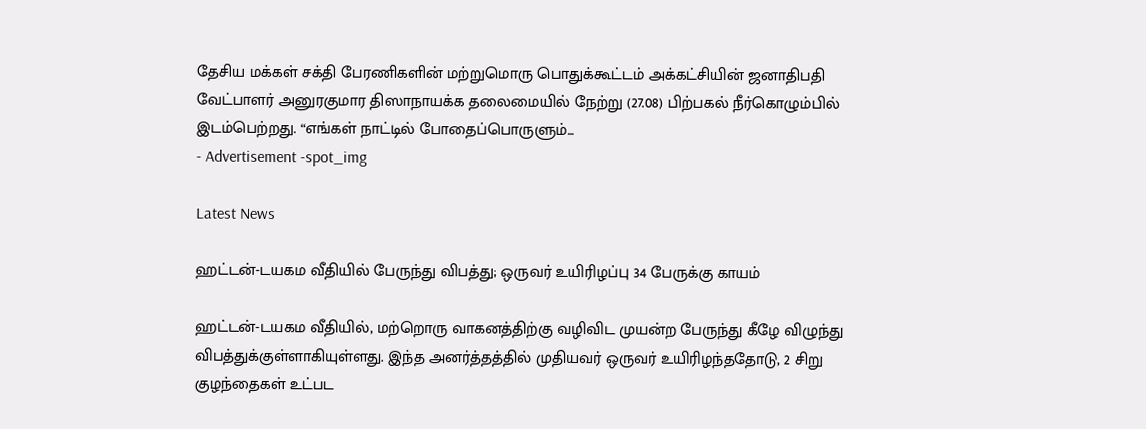தேசிய மக்கள் சக்தி பேரணிகளின் மற்றுமொரு பொதுக்கூட்டம் அக்கட்சியின் ஜனாதிபதி வேட்பாளர் அனுரகுமார திஸாநாயக்க தலைமையில் நேற்று (27.08) பிற்பகல் நீர்கொழும்பில் இடம்பெற்றது. “எங்கள் நாட்டில் போதைப்பொருளும்...
- Advertisement -spot_img

Latest News

ஹட்டன்-டயகம வீதியில் பேருந்து விபத்து; ஒருவர் உயிரிழப்பு 34 பேருக்கு காயம்

ஹட்டன்-டயகம வீதியில், மற்றொரு வாகனத்திற்கு வழிவிட முயன்ற பேருந்து கீழே விழுந்து விபத்துக்குள்ளாகியுள்ளது. இந்த அனர்த்தத்தில் முதியவர் ஒருவர் உயிரிழந்ததோடு, 2 சிறு குழந்தைகள் உட்பட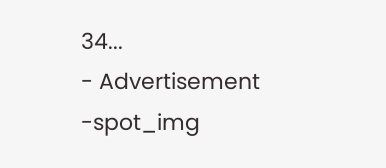34...
- Advertisement -spot_img